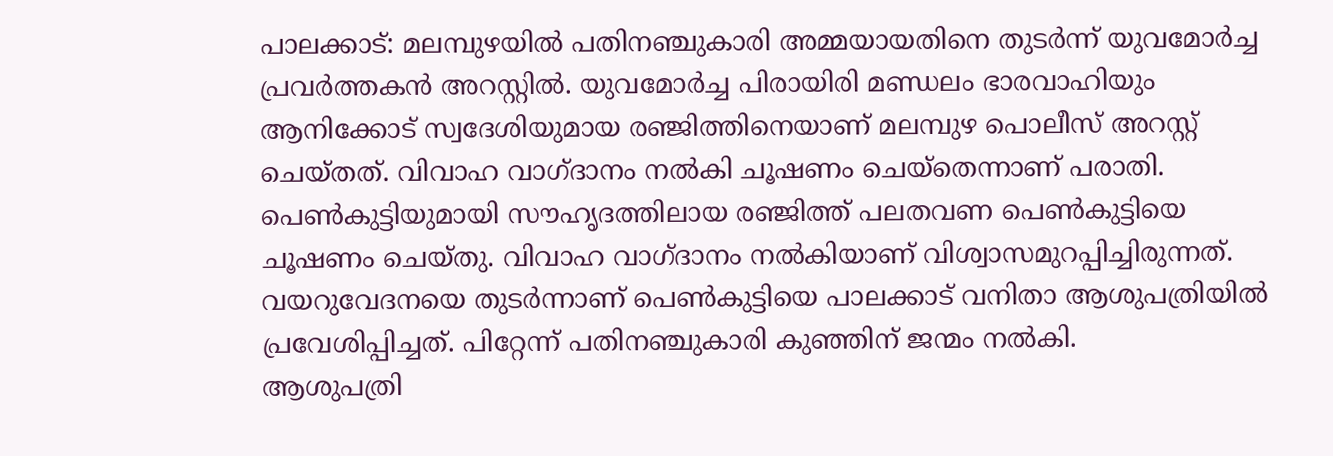പാലക്കാട്: മലമ്പുഴയിൽ പതിനഞ്ചുകാരി അമ്മയായതിനെ തുടർന്ന് യുവമോർച്ച പ്രവർത്തകൻ അറസ്റ്റിൽ. യുവമോർച്ച പിരായിരി മണ്ഡലം ഭാരവാഹിയും ആനിക്കോട് സ്വദേശിയുമായ രഞ്ജിത്തിനെയാണ് മലമ്പുഴ പൊലീസ് അറസ്റ്റ് ചെയ്തത്. വിവാഹ വാഗ്ദാനം നൽകി ചൂഷണം ചെയ്തെന്നാണ് പരാതി.
പെൺകുട്ടിയുമായി സൗഹൃദത്തിലായ രഞ്ജിത്ത് പലതവണ പെൺകുട്ടിയെ ചൂഷണം ചെയ്തു. വിവാഹ വാഗ്ദാനം നൽകിയാണ് വിശ്വാസമുറപ്പിച്ചിരുന്നത്. വയറുവേദനയെ തുടർന്നാണ് പെൺകുട്ടിയെ പാലക്കാട് വനിതാ ആശുപത്രിയിൽ പ്രവേശിപ്പിച്ചത്. പിറ്റേന്ന് പതിനഞ്ചുകാരി കുഞ്ഞിന് ജന്മം നൽകി.
ആശുപത്രി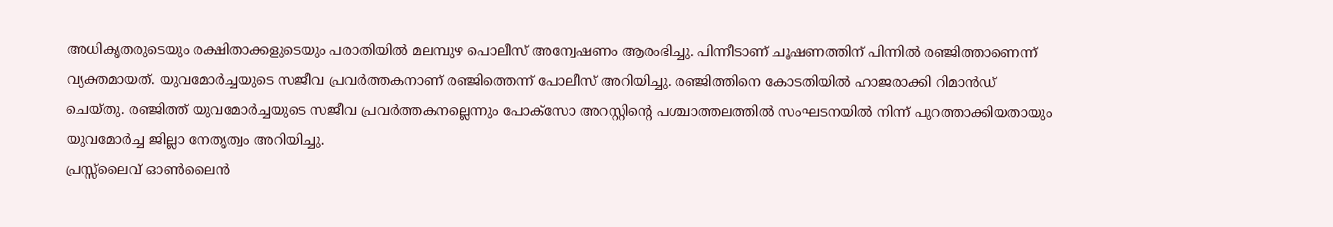അധികൃതരുടെയും രക്ഷിതാക്കളുടെയും പരാതിയിൽ മലമ്പുഴ പൊലീസ് അന്വേഷണം ആരംഭിച്ചു. പിന്നീടാണ് ചൂഷണത്തിന് പിന്നിൽ രഞ്ജിത്താണെന്ന് വ്യക്തമായത്. യുവമോർച്ചയുടെ സജീവ പ്രവർത്തകനാണ് രഞ്ജിത്തെന്ന് പോലീസ് അറിയിച്ചു. രഞ്ജിത്തിനെ കോടതിയിൽ ഹാജരാക്കി റിമാൻഡ് ചെയ്തു. രഞ്ജിത്ത് യുവമോർച്ചയുടെ സജീവ പ്രവർത്തകനല്ലെന്നും പോക്സോ അറസ്റ്റിന്റെ പശ്ചാത്തലത്തിൽ സംഘടനയിൽ നിന്ന് പുറത്താക്കിയതായും യുവമോർച്ച ജില്ലാ നേതൃത്വം അറിയിച്ചു.
പ്രസ്സ്ലൈവ് ഓൺലൈൻ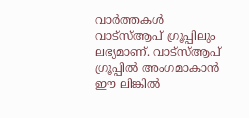വാർത്തകൾ വാട്സ്ആപ് ഗ്രൂപ്പിലും ലഭ്യമാണ്. വാട്സ്ആപ് ഗ്രൂപ്പിൽ അംഗമാകാൻ ഈ ലിങ്കിൽ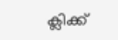ക്ലിക്ക്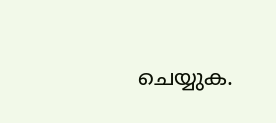ചെയ്യുക.